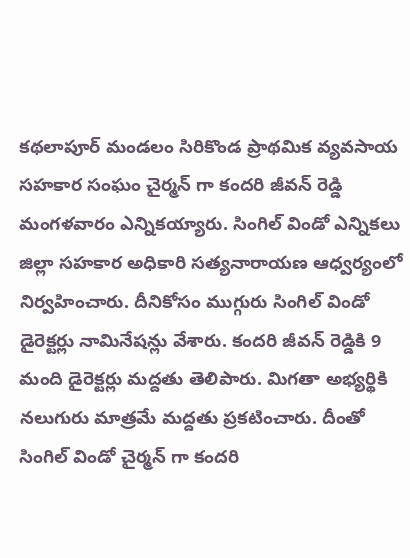కథలాపూర్ మండలం సిరికొండ ప్రాథమిక వ్యవసాయ సహకార సంఘం చైర్మన్ గా కందరి జీవన్ రెడ్డి మంగళవారం ఎన్నికయ్యారు. సింగిల్ విండో ఎన్నికలు జిల్లా సహకార అధికారి సత్యనారాయణ ఆధ్వర్యంలో నిర్వహించారు. దీనికోసం ముగ్గురు సింగిల్ విండో డైరెక్టర్లు నామినేషన్లు వేశారు. కందరి జీవన్ రెడ్డికి 9 మంది డైరెక్టర్లు మద్దతు తెలిపారు. మిగతా అభ్యర్థికి నలుగురు మాత్రమే మద్దతు ప్రకటించారు. దీంతో సింగిల్ విండో చైర్మన్ గా కందరి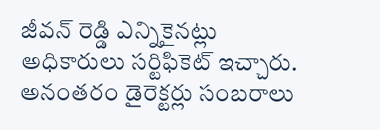జీవన్ రెడ్డి ఎన్నికైనట్లు అధికారులు సర్టిఫికెట్ ఇచ్చారు. అనంతరం డైరెక్టర్లు సంబరాలు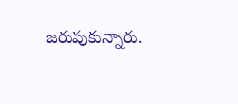జరుపుకున్నారు.